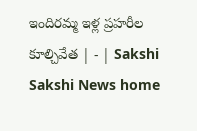ఇందిరమ్మ ఇళ్ల ప్రహరీల కూల్చివేత | - | Sakshi
Sakshi News home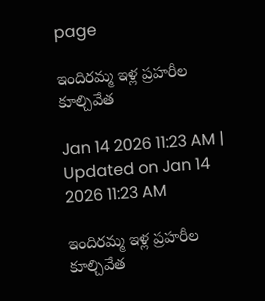page

ఇందిరమ్మ ఇళ్ల ప్రహరీల కూల్చివేత

Jan 14 2026 11:23 AM | Updated on Jan 14 2026 11:23 AM

ఇందిరమ్మ ఇళ్ల ప్రహరీల కూల్చివేత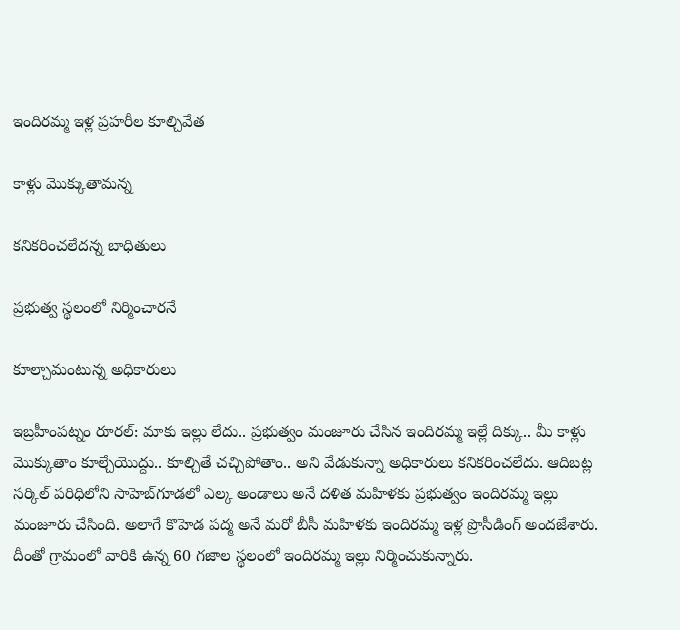ఇందిరమ్మ ఇళ్ల ప్రహరీల కూల్చివేత

కాళ్లు మొక్కుతామన్న

కనికరించలేదన్న బాధితులు

ప్రభుత్వ స్థలంలో నిర్మించారనే

కూల్చామంటున్న అధికారులు

ఇబ్రహీంపట్నం రూరల్‌: మాకు ఇల్లు లేదు.. ప్రభుత్వం మంజూరు చేసిన ఇందిరమ్మ ఇల్లే దిక్కు.. మీ కాళ్లు మొక్కుతాం కూల్చేయొద్దు.. కూల్చితే చచ్చిపోతాం.. అని వేడుకున్నా అధికారులు కనికరించలేదు. ఆదిబట్ల సర్కిల్‌ పరిధిలోని సాహెబ్‌గూడలో ఎల్క అండాలు అనే దళిత మహిళకు ప్రభుత్వం ఇందిరమ్మ ఇల్లు మంజూరు చేసింది. అలాగే కొహెడ పద్మ అనే మరో బీసీ మహిళకు ఇందిరమ్మ ఇళ్ల ప్రొసీడింగ్‌ అందజేశారు. దీంతో గ్రామంలో వారికి ఉన్న 60 గజాల స్థలంలో ఇందిరమ్మ ఇల్లు నిర్మించుకున్నారు.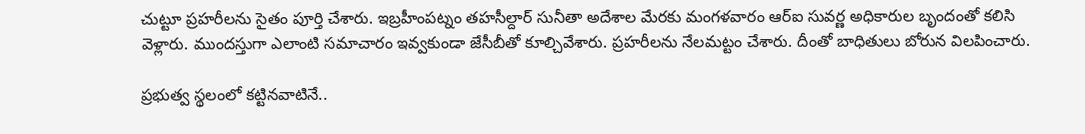చుట్టూ ప్రహరీలను సైతం పూర్తి చేశారు. ఇబ్రహీంపట్నం తహసీల్దార్‌ సునీతా అదేశాల మేరకు మంగళవారం ఆర్‌ఐ సువర్ణ అధికారుల బృందంతో కలిసి వెళ్లారు. ముందస్తుగా ఎలాంటి సమాచారం ఇవ్వకుండా జేసీబీతో కూల్చివేశారు. ప్రహరీలను నేలమట్టం చేశారు. దీంతో బాధితులు బోరున విలపించారు.

ప్రభుత్వ స్థలంలో కట్టినవాటినే..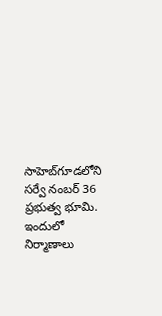సాహెబ్‌గూడలోని సర్వే నంబర్‌ 36 ప్రభుత్వ భూమి. ఇందులో నిర్మాణాలు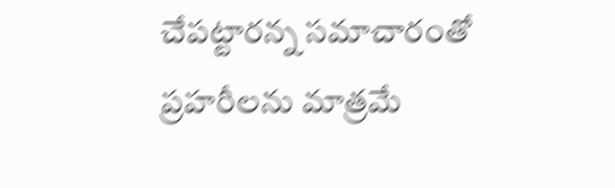చేపట్టారన్న సమాచారంతో ప్రహరీలను మాత్రమే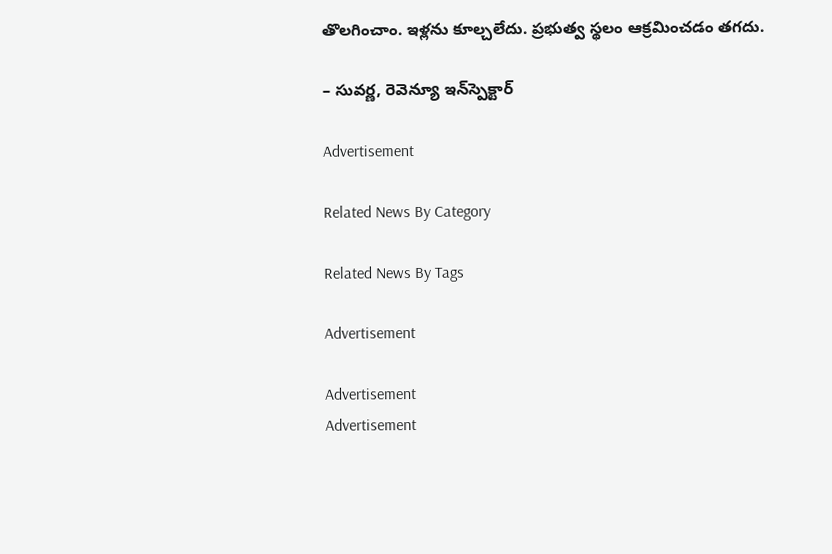తొలగించాం. ఇళ్లను కూల్చలేదు. ప్రభుత్వ స్థలం ఆక్రమించడం తగదు.

– సువర్ణ, రెవెన్యూ ఇన్‌స్పెక్టార్‌

Advertisement

Related News By Category

Related News By Tags

Advertisement

Advertisement
Advertisement